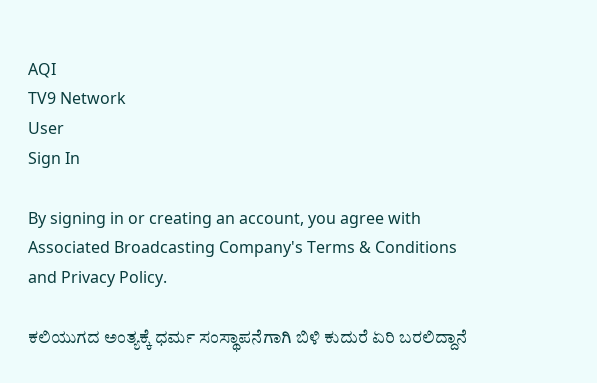AQI
TV9 Network
User
Sign In

By signing in or creating an account, you agree with Associated Broadcasting Company's Terms & Conditions and Privacy Policy.

ಕಲಿಯುಗದ ಅಂತ್ಯಕ್ಕೆ ಧರ್ಮ ಸಂಸ್ಥಾಪನೆಗಾಗಿ ಬಿಳಿ ಕುದುರೆ ಏರಿ ಬರಲಿದ್ದಾನೆ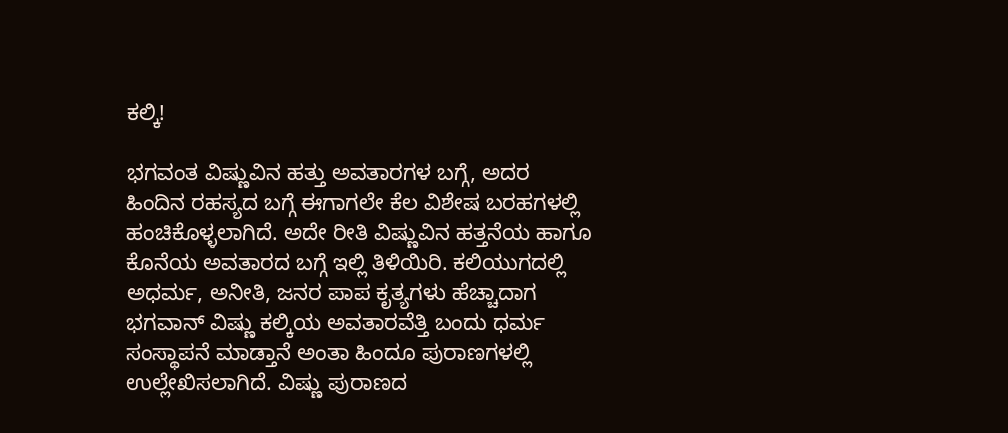ಕಲ್ಕಿ!

ಭಗವಂತ ವಿಷ್ಣುವಿನ ಹತ್ತು ಅವತಾರಗಳ ಬಗ್ಗೆ, ಅದರ ಹಿಂದಿನ ರಹಸ್ಯದ ಬಗ್ಗೆ ಈಗಾಗಲೇ ಕೆಲ ವಿಶೇಷ ಬರಹಗಳಲ್ಲಿ ಹಂಚಿಕೊಳ್ಳಲಾಗಿದೆ. ಅದೇ ರೀತಿ ವಿಷ್ಣುವಿನ ಹತ್ತನೆಯ ಹಾಗೂ ಕೊನೆಯ ಅವತಾರದ ಬಗ್ಗೆ ಇಲ್ಲಿ ತಿಳಿಯಿರಿ. ಕಲಿಯುಗದಲ್ಲಿ ಅಧರ್ಮ, ಅನೀತಿ, ಜನರ ಪಾಪ ಕೃತ್ಯಗಳು ಹೆಚ್ಚಾದಾಗ ಭಗವಾನ್‌ ವಿಷ್ಣು ಕಲ್ಕಿಯ ಅವತಾರವೆತ್ತಿ ಬಂದು ಧರ್ಮ ಸಂಸ್ಥಾಪನೆ ಮಾಡ್ತಾನೆ ಅಂತಾ ಹಿಂದೂ ಪುರಾಣಗಳಲ್ಲಿ ಉಲ್ಲೇಖಿಸಲಾಗಿದೆ. ವಿಷ್ಣು ಪುರಾಣದ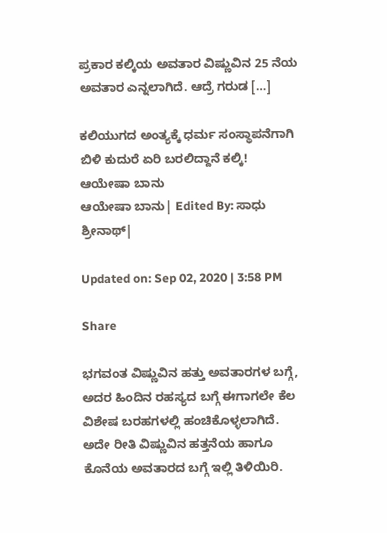ಪ್ರಕಾರ ಕಲ್ಕಿಯ ಅವತಾರ ವಿಷ್ಣುವಿನ 25 ನೆಯ ಅವತಾರ ಎನ್ನಲಾಗಿದೆ. ಆದ್ರೆ ಗರುಡ […]

ಕಲಿಯುಗದ ಅಂತ್ಯಕ್ಕೆ ಧರ್ಮ ಸಂಸ್ಥಾಪನೆಗಾಗಿ ಬಿಳಿ ಕುದುರೆ ಏರಿ ಬರಲಿದ್ದಾನೆ ಕಲ್ಕಿ!
ಆಯೇಷಾ ಬಾನು
ಆಯೇಷಾ ಬಾನು| Edited By: ಸಾಧು ಶ್ರೀನಾಥ್|

Updated on: Sep 02, 2020 | 3:58 PM

Share

ಭಗವಂತ ವಿಷ್ಣುವಿನ ಹತ್ತು ಅವತಾರಗಳ ಬಗ್ಗೆ, ಅದರ ಹಿಂದಿನ ರಹಸ್ಯದ ಬಗ್ಗೆ ಈಗಾಗಲೇ ಕೆಲ ವಿಶೇಷ ಬರಹಗಳಲ್ಲಿ ಹಂಚಿಕೊಳ್ಳಲಾಗಿದೆ. ಅದೇ ರೀತಿ ವಿಷ್ಣುವಿನ ಹತ್ತನೆಯ ಹಾಗೂ ಕೊನೆಯ ಅವತಾರದ ಬಗ್ಗೆ ಇಲ್ಲಿ ತಿಳಿಯಿರಿ.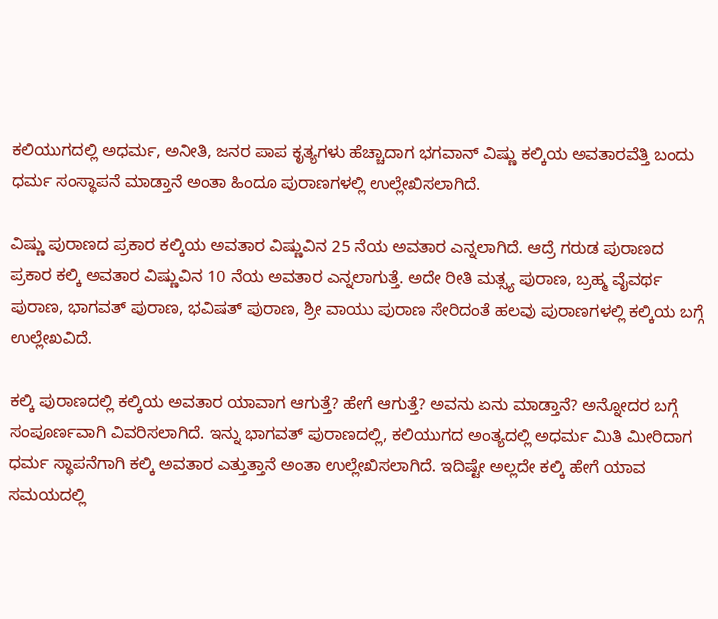ಕಲಿಯುಗದಲ್ಲಿ ಅಧರ್ಮ, ಅನೀತಿ, ಜನರ ಪಾಪ ಕೃತ್ಯಗಳು ಹೆಚ್ಚಾದಾಗ ಭಗವಾನ್‌ ವಿಷ್ಣು ಕಲ್ಕಿಯ ಅವತಾರವೆತ್ತಿ ಬಂದು ಧರ್ಮ ಸಂಸ್ಥಾಪನೆ ಮಾಡ್ತಾನೆ ಅಂತಾ ಹಿಂದೂ ಪುರಾಣಗಳಲ್ಲಿ ಉಲ್ಲೇಖಿಸಲಾಗಿದೆ.

ವಿಷ್ಣು ಪುರಾಣದ ಪ್ರಕಾರ ಕಲ್ಕಿಯ ಅವತಾರ ವಿಷ್ಣುವಿನ 25 ನೆಯ ಅವತಾರ ಎನ್ನಲಾಗಿದೆ. ಆದ್ರೆ ಗರುಡ ಪುರಾಣದ ಪ್ರಕಾರ ಕಲ್ಕಿ ಅವತಾರ ವಿಷ್ಣುವಿನ 10 ನೆಯ ಅವತಾರ ಎನ್ನಲಾಗುತ್ತೆ. ಅದೇ ರೀತಿ ಮತ್ಸ್ಯ ಪುರಾಣ, ಬ್ರಹ್ಮ ವೈವರ್ಥ ಪುರಾಣ, ಭಾಗವತ್ ಪುರಾಣ, ಭವಿಷತ್ ಪುರಾಣ, ಶ್ರೀ ವಾಯು ಪುರಾಣ ಸೇರಿದಂತೆ ಹಲವು ಪುರಾಣಗಳಲ್ಲಿ ಕಲ್ಕಿಯ ಬಗ್ಗೆ ಉಲ್ಲೇಖವಿದೆ.

ಕಲ್ಕಿ ಪುರಾಣದಲ್ಲಿ ಕಲ್ಕಿಯ ಅವತಾರ ಯಾವಾಗ ಆಗುತ್ತೆ? ಹೇಗೆ ಆಗುತ್ತೆ? ಅವನು ಏನು ಮಾಡ್ತಾನೆ? ಅನ್ನೋದರ ಬಗ್ಗೆ ಸಂಪೂರ್ಣವಾಗಿ ವಿವರಿಸಲಾಗಿದೆ. ಇನ್ನು ಭಾಗವತ್ ಪುರಾಣದಲ್ಲಿ, ಕಲಿಯುಗದ ಅಂತ್ಯದಲ್ಲಿ ಅಧರ್ಮ ಮಿತಿ ಮೀರಿದಾಗ ಧರ್ಮ ಸ್ಥಾಪನೆಗಾಗಿ ಕಲ್ಕಿ ಅವತಾರ ಎತ್ತುತ್ತಾನೆ ಅಂತಾ ಉಲ್ಲೇಖಿಸಲಾಗಿದೆ. ಇದಿಷ್ಟೇ ಅಲ್ಲದೇ ಕಲ್ಕಿ ಹೇಗೆ ಯಾವ ಸಮಯದಲ್ಲಿ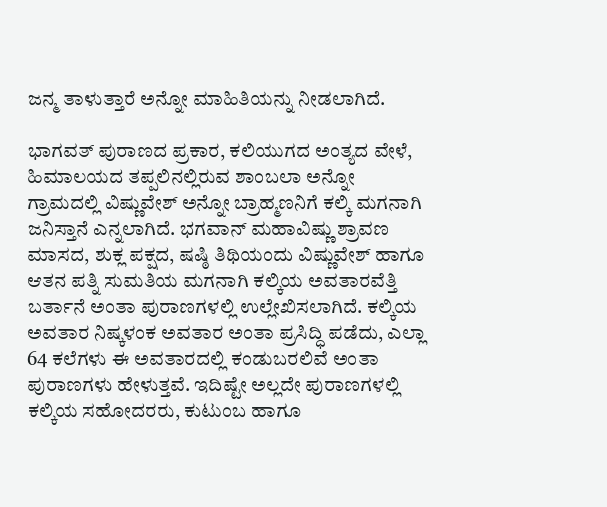ಜನ್ಮ ತಾಳುತ್ತಾರೆ ಅನ್ನೋ ಮಾಹಿತಿಯನ್ನು ನೀಡಲಾಗಿದೆ.

ಭಾಗವತ್ ಪುರಾಣದ ಪ್ರಕಾರ, ಕಲಿಯುಗದ ಅಂತ್ಯದ ವೇಳೆ, ಹಿಮಾಲಯದ ತಪ್ಪಲಿನಲ್ಲಿರುವ ಶಾಂಬಲಾ ಅನ್ನೋ ಗ್ರಾಮದಲ್ಲಿ ವಿಷ್ಣುವೇಶ್ ಅನ್ನೋ ಬ್ರಾಹ್ಮಣನಿಗೆ ಕಲ್ಕಿ ಮಗನಾಗಿ ಜನಿಸ್ತಾನೆ ಎನ್ನಲಾಗಿದೆ. ಭಗವಾನ್‌ ಮಹಾವಿಷ್ಣು ಶ್ರಾವಣ ಮಾಸದ, ಶುಕ್ಲ ಪಕ್ಷದ, ಷಷ್ಠಿ ತಿಥಿಯಂದು ವಿಷ್ಣುವೇಶ್ ಹಾಗೂ ಆತನ ಪತ್ನಿ ಸುಮತಿಯ ಮಗನಾಗಿ ಕಲ್ಕಿಯ ಅವತಾರವೆತ್ತಿ ಬರ್ತಾನೆ ಅಂತಾ ಪುರಾಣಗಳಲ್ಲಿ ಉಲ್ಲೇಖಿಸಲಾಗಿದೆ. ಕಲ್ಕಿಯ ಅವತಾರ ನಿಷ್ಕಳಂಕ ಅವತಾರ ಅಂತಾ ಪ್ರಸಿದ್ಧಿ ಪಡೆದು, ಎಲ್ಲಾ 64 ಕಲೆಗಳು ಈ ಅವತಾರದಲ್ಲಿ ಕಂಡುಬರಲಿವೆ ಅಂತಾ ಪುರಾಣಗಳು ಹೇಳುತ್ತವೆ. ಇದಿಷ್ಟೇ ಅಲ್ಲದೇ ಪುರಾಣಗಳಲ್ಲಿ ಕಲ್ಕಿಯ ಸಹೋದರರು, ಕುಟುಂಬ ಹಾಗೂ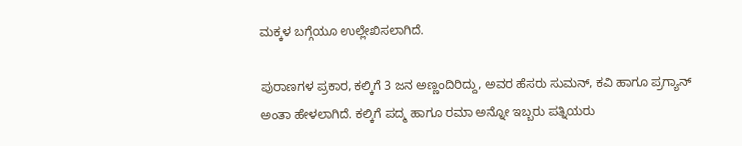ಮಕ್ಕಳ ಬಗ್ಗೆಯೂ ಉಲ್ಲೇಖಿಸಲಾಗಿದೆ.

ಪುರಾಣಗಳ ಪ್ರಕಾರ, ಕಲ್ಕಿಗೆ 3 ಜನ ಅಣ್ಣಂದಿರಿದ್ದು, ಅವರ ಹೆಸರು ಸುಮನ್, ಕವಿ ಹಾಗೂ ಪ್ರಗ್ಯಾನ್ ಅಂತಾ ಹೇಳಲಾಗಿದೆ. ಕಲ್ಕಿಗೆ ಪದ್ಮ ಹಾಗೂ ರಮಾ ಅನ್ನೋ ಇಬ್ಬರು ಪತ್ನಿಯರು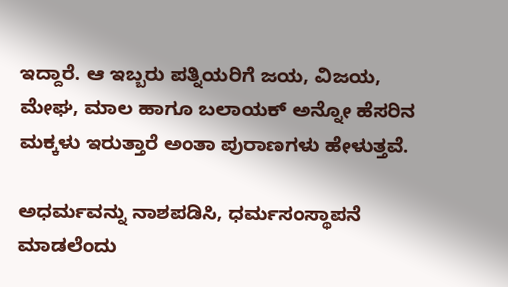ಇದ್ದಾರೆ. ಆ ಇಬ್ಬರು ಪತ್ನಿಯರಿಗೆ ಜಯ, ವಿಜಯ, ಮೇಘ, ಮಾಲ ಹಾಗೂ ಬಲಾಯಕ್ ಅನ್ನೋ ಹೆಸರಿನ ಮಕ್ಕಳು ಇರುತ್ತಾರೆ ಅಂತಾ ಪುರಾಣಗಳು ಹೇಳುತ್ತವೆ.

ಅಧರ್ಮವನ್ನು ನಾಶಪಡಿಸಿ, ಧರ್ಮಸಂಸ್ಥಾಪನೆ ಮಾಡಲೆಂದು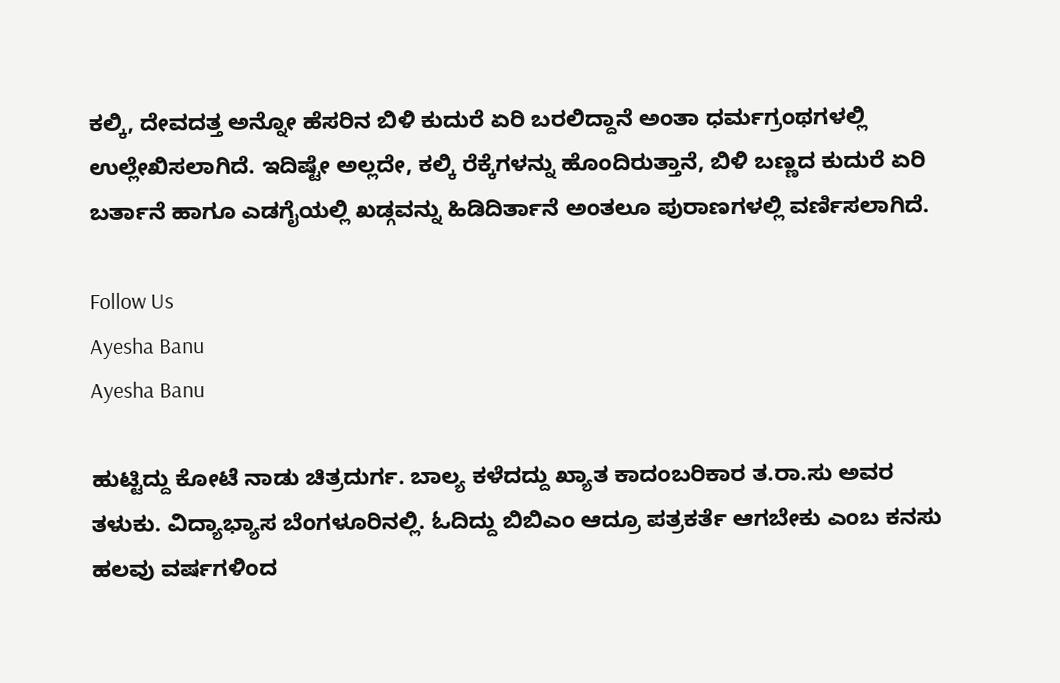ಕಲ್ಕಿ, ದೇವದತ್ತ ಅನ್ನೋ ಹೆಸರಿನ ಬಿಳಿ ಕುದುರೆ ಏರಿ ಬರಲಿದ್ದಾನೆ ಅಂತಾ ಧರ್ಮಗ್ರಂಥಗಳಲ್ಲಿ ಉಲ್ಲೇಖಿಸಲಾಗಿದೆ. ಇದಿಷ್ಟೇ ಅಲ್ಲದೇ, ಕಲ್ಕಿ ರೆಕ್ಕೆಗಳನ್ನು ಹೊಂದಿರುತ್ತಾನೆ, ಬಿಳಿ ಬಣ್ಣದ ಕುದುರೆ ಏರಿ ಬರ್ತಾನೆ ಹಾಗೂ ಎಡಗೈಯಲ್ಲಿ ಖಡ್ಗವನ್ನು ಹಿಡಿದಿರ್ತಾನೆ ಅಂತಲೂ ಪುರಾಣಗಳಲ್ಲಿ ವರ್ಣಿಸಲಾಗಿದೆ.

Follow Us
Ayesha Banu
Ayesha Banu

ಹುಟ್ಟಿದ್ದು ಕೋಟೆ ನಾಡು ಚಿತ್ರದುರ್ಗ. ಬಾಲ್ಯ ಕಳೆದದ್ದು ಖ್ಯಾತ ಕಾದಂಬರಿಕಾರ ತ.ರಾ.ಸು ಅವರ ತಳುಕು. ವಿದ್ಯಾಭ್ಯಾಸ ಬೆಂಗಳೂರಿನಲ್ಲಿ. ಓದಿದ್ದು ಬಿಬಿಎಂ ಆದ್ರೂ ಪತ್ರಕರ್ತೆ ಆಗಬೇಕು ಎಂಬ ಕನಸು ಹಲವು ವರ್ಷಗಳಿಂದ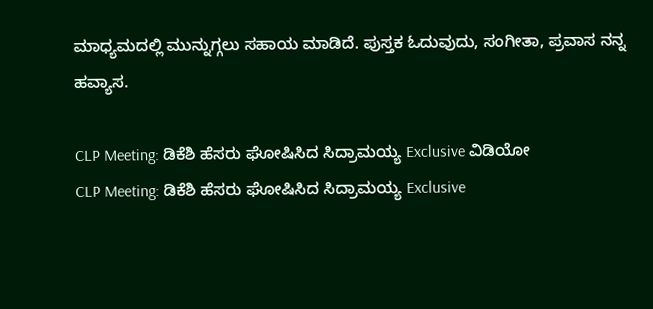ಮಾಧ್ಯಮದಲ್ಲಿ ಮುನ್ನುಗ್ಗಲು ಸಹಾಯ ಮಾಡಿದೆ. ಪುಸ್ತಕ ಓದುವುದು, ಸಂಗೀತಾ, ಪ್ರವಾಸ ನನ್ನ ಹವ್ಯಾಸ.

CLP Meeting: ಡಿಕೆಶಿ ಹೆಸರು ಘೋಷಿಸಿದ ಸಿದ್ರಾಮಯ್ಯ Exclusive ವಿಡಿಯೋ
CLP Meeting: ಡಿಕೆಶಿ ಹೆಸರು ಘೋಷಿಸಿದ ಸಿದ್ರಾಮಯ್ಯ Exclusive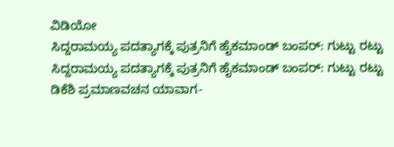ವಿಡಿಯೋ
ಸಿದ್ದರಾಮಯ್ಯ ಪದತ್ಯಾಗಕ್ಕೆ ಪುತ್ರನಿಗೆ ಹೈಕಮಾಂಡ್ ಬಂಪರ್: ಗುಟ್ಟು ರಟ್ಟು
ಸಿದ್ದರಾಮಯ್ಯ ಪದತ್ಯಾಗಕ್ಕೆ ಪುತ್ರನಿಗೆ ಹೈಕಮಾಂಡ್ ಬಂಪರ್: ಗುಟ್ಟು ರಟ್ಟು
ಡಿಕೆಶಿ ಪ್ರಮಾಣವಚನ ಯಾವಾಗ-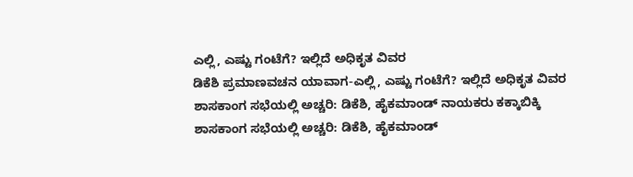ಎಲ್ಲಿ, ಎಷ್ಟು ಗಂಟೆಗೆ? ಇಲ್ಲಿದೆ ಅಧಿಕೃತ ವಿವರ
ಡಿಕೆಶಿ ಪ್ರಮಾಣವಚನ ಯಾವಾಗ-ಎಲ್ಲಿ, ಎಷ್ಟು ಗಂಟೆಗೆ? ಇಲ್ಲಿದೆ ಅಧಿಕೃತ ವಿವರ
ಶಾಸಕಾಂಗ ಸಭೆಯಲ್ಲಿ ಅಚ್ಚರಿ: ಡಿಕೆಶಿ, ಹೈಕಮಾಂಡ್ ನಾಯಕರು ಕಕ್ಕಾಬಿಕ್ಕಿ
ಶಾಸಕಾಂಗ ಸಭೆಯಲ್ಲಿ ಅಚ್ಚರಿ: ಡಿಕೆಶಿ, ಹೈಕಮಾಂಡ್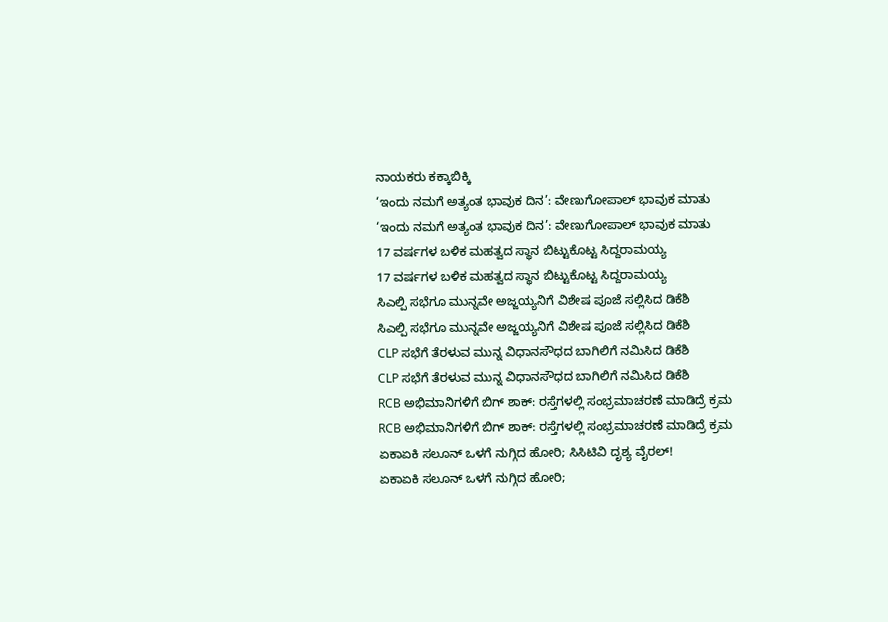ನಾಯಕರು ಕಕ್ಕಾಬಿಕ್ಕಿ
‘ಇಂದು ನಮಗೆ ಅತ್ಯಂತ ಭಾವುಕ ದಿನ’: ವೇಣುಗೋಪಾಲ್ ಭಾವುಕ ಮಾತು
‘ಇಂದು ನಮಗೆ ಅತ್ಯಂತ ಭಾವುಕ ದಿನ’: ವೇಣುಗೋಪಾಲ್ ಭಾವುಕ ಮಾತು
17 ವರ್ಷಗಳ ಬಳಿಕ ಮಹತ್ವದ ಸ್ಥಾನ ಬಿಟ್ಟುಕೊಟ್ಟ ಸಿದ್ದರಾಮಯ್ಯ
17 ವರ್ಷಗಳ ಬಳಿಕ ಮಹತ್ವದ ಸ್ಥಾನ ಬಿಟ್ಟುಕೊಟ್ಟ ಸಿದ್ದರಾಮಯ್ಯ
ಸಿಎಲ್ಪಿ ಸಭೆಗೂ ಮುನ್ನವೇ ಅಜ್ಜಯ್ಯನಿಗೆ ವಿಶೇಷ ಪೂಜೆ ಸಲ್ಲಿಸಿದ ಡಿಕೆಶಿ
ಸಿಎಲ್ಪಿ ಸಭೆಗೂ ಮುನ್ನವೇ ಅಜ್ಜಯ್ಯನಿಗೆ ವಿಶೇಷ ಪೂಜೆ ಸಲ್ಲಿಸಿದ ಡಿಕೆಶಿ
CLP ಸಭೆಗೆ ತೆರಳುವ ಮುನ್ನ ವಿಧಾನಸೌಧದ ಬಾಗಿಲಿಗೆ ನಮಿಸಿದ ಡಿಕೆಶಿ
CLP ಸಭೆಗೆ ತೆರಳುವ ಮುನ್ನ ವಿಧಾನಸೌಧದ ಬಾಗಿಲಿಗೆ ನಮಿಸಿದ ಡಿಕೆಶಿ
RCB ಅಭಿಮಾನಿಗಳಿಗೆ ಬಿಗ್ ಶಾಕ್: ರಸ್ತೆಗಳಲ್ಲಿ ಸಂಭ್ರಮಾಚರಣೆ ಮಾಡಿದ್ರೆ ಕ್ರಮ
RCB ಅಭಿಮಾನಿಗಳಿಗೆ ಬಿಗ್ ಶಾಕ್: ರಸ್ತೆಗಳಲ್ಲಿ ಸಂಭ್ರಮಾಚರಣೆ ಮಾಡಿದ್ರೆ ಕ್ರಮ
ಏಕಾಏಕಿ ಸಲೂನ್ ಒಳಗೆ ನುಗ್ಗಿದ ಹೋರಿ; ಸಿಸಿಟಿವಿ ದೃಶ್ಯ ವೈರಲ್!
ಏಕಾಏಕಿ ಸಲೂನ್ ಒಳಗೆ ನುಗ್ಗಿದ ಹೋರಿ;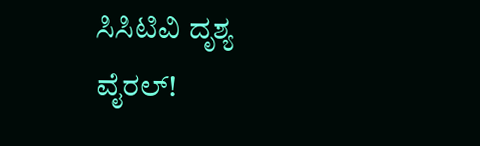ಸಿಸಿಟಿವಿ ದೃಶ್ಯ ವೈರಲ್!